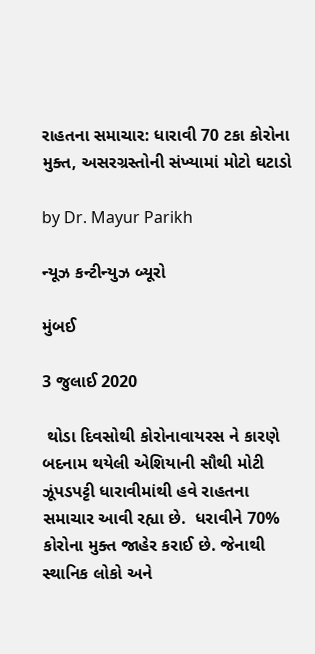રાહતના સમાચાર: ધારાવી 70 ટકા કોરોના મુક્ત, અસરગ્રસ્તોની સંખ્યામાં મોટો ઘટાડો

by Dr. Mayur Parikh

ન્યૂઝ કન્ટીન્યુઝ બ્યૂરો

મુંબઈ

3 જુલાઈ 2020

 થોડા દિવસોથી કોરોનાવાયરસ ને કારણે બદનામ થયેલી એશિયાની સૌથી મોટી ઝૂંપડપટ્ટી ધારાવીમાંથી હવે રાહતના સમાચાર આવી રહ્યા છે.  ધરાવીને 70% કોરોના મુક્ત જાહેર કરાઈ છે. જેનાથી સ્થાનિક લોકો અને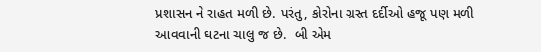પ્રશાસન ને રાહત મળી છે. પરંતુ, કોરોના ગ્રસ્ત દર્દીઓ હજૂ પણ મળી આવવાની ઘટના ચાલુ જ છે.  બી એમ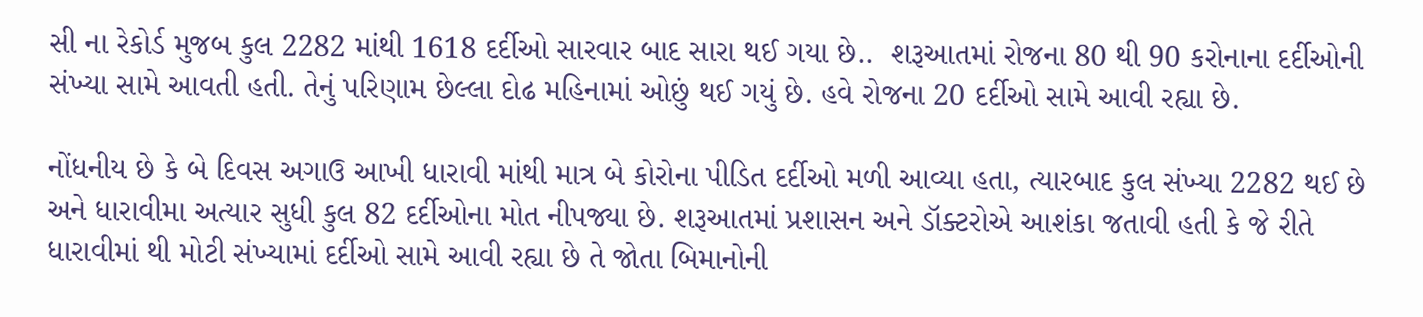સી ના રેકોર્ડ મુજબ કુલ 2282 માંથી 1618 દર્દીઓ સારવાર બાદ સારા થઈ ગયા છે..  શરૂઆતમાં રોજના 80 થી 90 કરોનાના દર્દીઓની સંખ્યા સામે આવતી હતી. તેનું પરિણામ છેલ્લા દોઢ મહિનામાં ઓછું થઈ ગયું છે. હવે રોજના 20 દર્દીઓ સામે આવી રહ્યા છે.

નોંધનીય છે કે બે દિવસ અગાઉ આખી ધારાવી માંથી માત્ર બે કોરોના પીડિત દર્દીઓ મળી આવ્યા હતા, ત્યારબાદ કુલ સંખ્યા 2282 થઈ છે અને ધારાવીમા અત્યાર સુધી કુલ 82 દર્દીઓના મોત નીપજ્યા છે. શરૂઆતમાં પ્રશાસન અને ડૉક્ટરોએ આશંકા જતાવી હતી કે જે રીતે ધારાવીમાં થી મોટી સંખ્યામાં દર્દીઓ સામે આવી રહ્યા છે તે જોતા બિમાનોની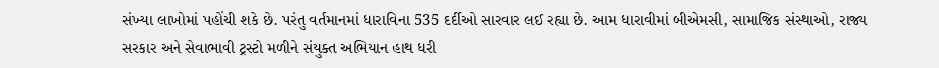સંખ્યા લાખોમાં પહોંચી શકે છે. પરંતુ વર્તમાનમાં ધારાવિના 535 દર્દીઓ સારવાર લઈ રહ્યા છે. આમ ધારાવીમાં બીએમસી, સામાજિક સંસ્થાઓ, રાજ્ય સરકાર અને સેવાભાવી ટ્રસ્ટો મળીને સંયુક્ત અભિયાન હાથ ધરી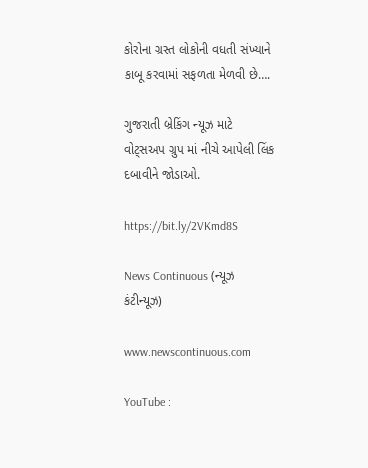કોરોના ગ્રસ્ત લોકોની વધતી સંખ્યાને કાબૂ કરવામાં સફળતા મેળવી છે….

ગુજરાતી બ્રેકિંગ ન્યૂઝ માટે વોટ્સઅપ ગ્રુપ માં નીચે આપેલી લિંક દબાવીને જોડાઓ.

https://bit.ly/2VKmd8S

News Continuous (ન્યૂઝ કંટીન્યૂઝ)

www.newscontinuous.com

YouTube :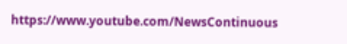https://www.youtube.com/NewsContinuous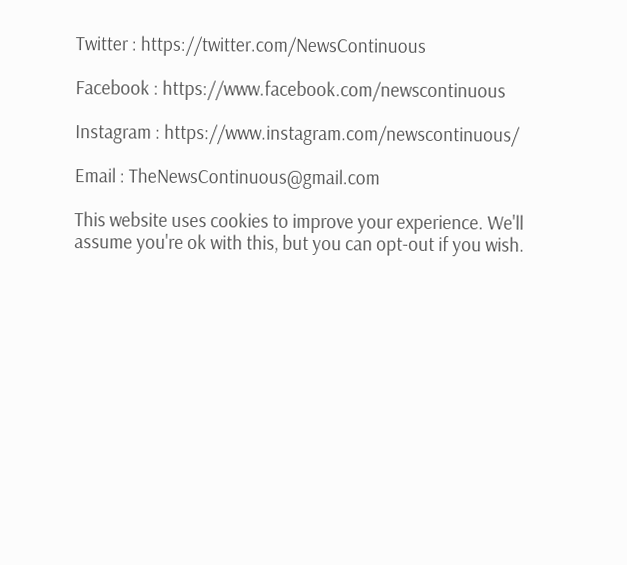Twitter : https://twitter.com/NewsContinuous

Facebook : https://www.facebook.com/newscontinuous

Instagram : https://www.instagram.com/newscontinuous/

Email : TheNewsContinuous@gmail.com

This website uses cookies to improve your experience. We'll assume you're ok with this, but you can opt-out if you wish.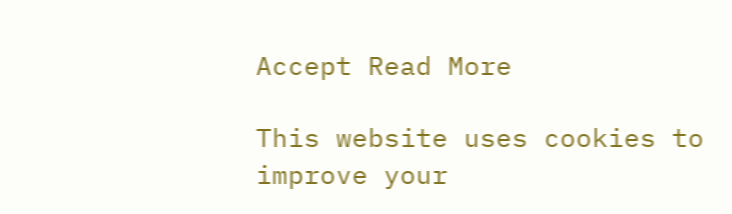Accept Read More

This website uses cookies to improve your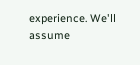experience. We'll assume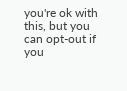you're ok with this, but you can opt-out if you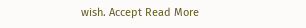wish. Accept Read More